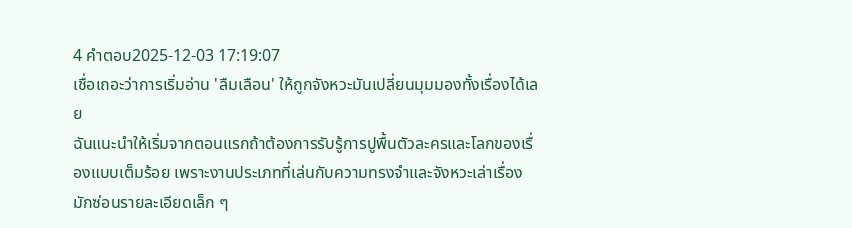4 คำตอบ2025-12-03 17:19:07
เชื่อเถอะว่าการเริ่มอ่าน 'ลืมเลือน' ให้ถูกจังหวะมันเปลี่ยนมุมมองทั้งเรื่องได้เลย
ฉันแนะนำให้เริ่มจากตอนแรกถ้าต้องการรับรู้การปูพื้นตัวละครและโลกของเรื่องแบบเต็มร้อย เพราะงานประเภทที่เล่นกับความทรงจำและจังหวะเล่าเรื่องมักซ่อนรายละเอียดเล็ก ๆ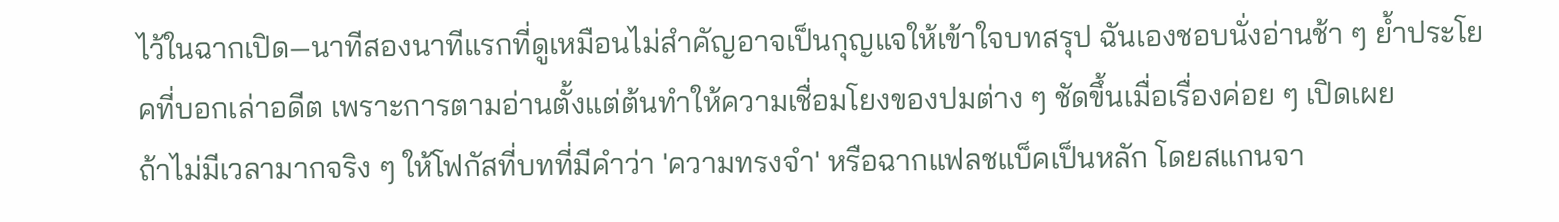ไว้ในฉากเปิด—นาทีสองนาทีแรกที่ดูเหมือนไม่สำคัญอาจเป็นกุญแจให้เข้าใจบทสรุป ฉันเองชอบนั่งอ่านช้า ๆ ย้ำประโยคที่บอกเล่าอดีต เพราะการตามอ่านตั้งแต่ต้นทำให้ความเชื่อมโยงของปมต่าง ๆ ชัดขึ้นเมื่อเรื่องค่อย ๆ เปิดเผย
ถ้าไม่มีเวลามากจริง ๆ ให้โฟกัสที่บทที่มีคำว่า 'ความทรงจำ' หรือฉากแฟลชแบ็คเป็นหลัก โดยสแกนจา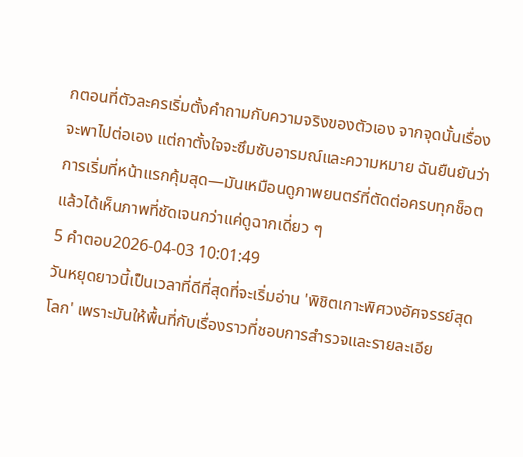กตอนที่ตัวละครเริ่มตั้งคำถามกับความจริงของตัวเอง จากจุดนั้นเรื่องจะพาไปต่อเอง แต่ถาตั้งใจจะซึมซับอารมณ์และความหมาย ฉันยืนยันว่าการเริ่มที่หน้าแรกคุ้มสุด—มันเหมือนดูภาพยนตร์ที่ตัดต่อครบทุกช็อตแล้วได้เห็นภาพที่ชัดเจนกว่าแค่ดูฉากเดี่ยว ๆ
5 คำตอบ2026-04-03 10:01:49
วันหยุดยาวนี้เป็นเวลาที่ดีที่สุดที่จะเริ่มอ่าน 'พิชิตเกาะพิศวงอัศจรรย์สุดโลก' เพราะมันให้พื้นที่กับเรื่องราวที่ชอบการสำรวจและรายละเอีย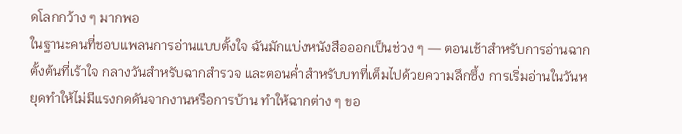ดโลกกว้าง ๆ มากพอ
ในฐานะคนที่ชอบแพลนการอ่านแบบตั้งใจ ฉันมักแบ่งหนังสือออกเป็นช่วง ๆ — ตอนเช้าสำหรับการอ่านฉากตั้งต้นที่เร้าใจ กลางวันสำหรับฉากสำรวจ และตอนค่ำสำหรับบทที่เต็มไปด้วยความลึกซึ้ง การเริ่มอ่านในวันหยุดทำให้ไม่มีแรงกดดันจากงานหรือการบ้าน ทำให้ฉากต่าง ๆ ขอ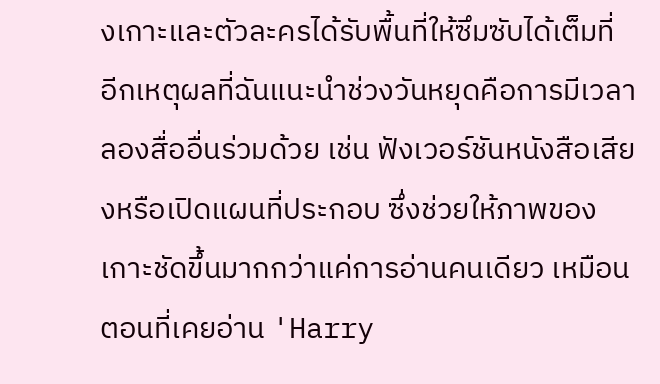งเกาะและตัวละครได้รับพื้นที่ให้ซึมซับได้เต็มที่
อีกเหตุผลที่ฉันแนะนำช่วงวันหยุดคือการมีเวลาลองสื่ออื่นร่วมด้วย เช่น ฟังเวอร์ชันหนังสือเสียงหรือเปิดแผนที่ประกอบ ซึ่งช่วยให้ภาพของเกาะชัดขึ้นมากกว่าแค่การอ่านคนเดียว เหมือนตอนที่เคยอ่าน 'Harry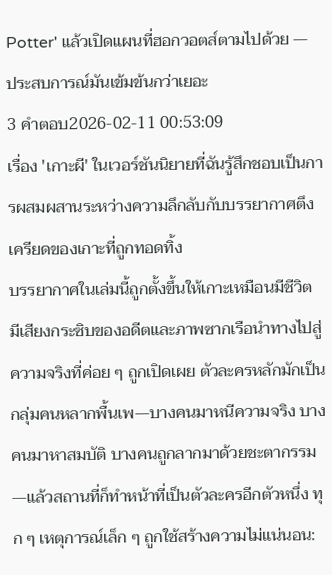Potter' แล้วเปิดแผนที่ฮอกวอตส์ตามไปด้วย — ประสบการณ์มันเข้มข้นกว่าเยอะ
3 คำตอบ2026-02-11 00:53:09
เรื่อง 'เกาะผี' ในเวอร์ชันนิยายที่ฉันรู้สึกชอบเป็นการผสมผสานระหว่างความลึกลับกับบรรยากาศตึงเครียดของเกาะที่ถูกทอดทิ้ง
บรรยากาศในเล่มนี้ถูกตั้งขึ้นให้เกาะเหมือนมีชีวิต มีเสียงกระซิบของอดีตและภาพซากเรือนำทางไปสู่ความจริงที่ค่อย ๆ ถูกเปิดเผย ตัวละครหลักมักเป็นกลุ่มคนหลากพื้นเพ—บางคนมาหนีความจริง บางคนมาหาสมบัติ บางคนถูกลากมาด้วยชะตากรรม—แล้วสถานที่ก็ทำหน้าที่เป็นตัวละครอีกตัวหนึ่ง ทุก ๆ เหตุการณ์เล็ก ๆ ถูกใช้สร้างความไม่แน่นอน: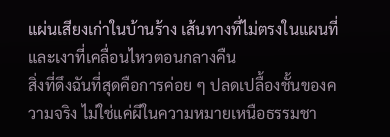แผ่นเสียงเก่าในบ้านร้าง เส้นทางที่ไม่ตรงในแผนที่ และเงาที่เคลื่อนไหวตอนกลางคืน
สิ่งที่ดึงฉันที่สุดคือการค่อย ๆ ปลดเปลื้องชั้นของความจริง ไม่ใช่แค่ผีในความหมายเหนือธรรมชา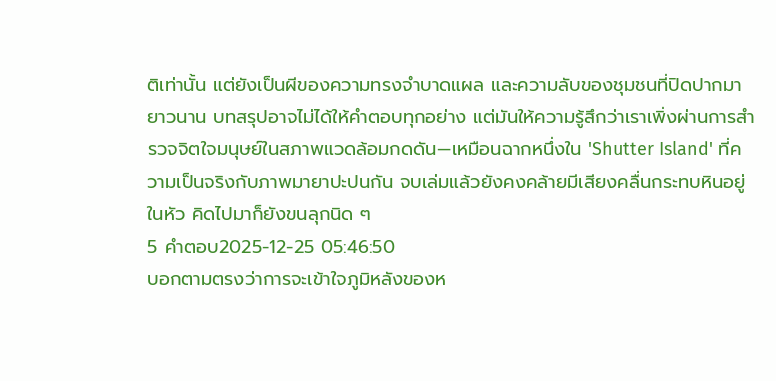ติเท่านั้น แต่ยังเป็นผีของความทรงจำบาดแผล และความลับของชุมชนที่ปิดปากมายาวนาน บทสรุปอาจไม่ได้ให้คำตอบทุกอย่าง แต่มันให้ความรู้สึกว่าเราเพิ่งผ่านการสำรวจจิตใจมนุษย์ในสภาพแวดล้อมกดดัน—เหมือนฉากหนึ่งใน 'Shutter Island' ที่ความเป็นจริงกับภาพมายาปะปนกัน จบเล่มแล้วยังคงคล้ายมีเสียงคลื่นกระทบหินอยู่ในหัว คิดไปมาก็ยังขนลุกนิด ๆ
5 คำตอบ2025-12-25 05:46:50
บอกตามตรงว่าการจะเข้าใจภูมิหลังของห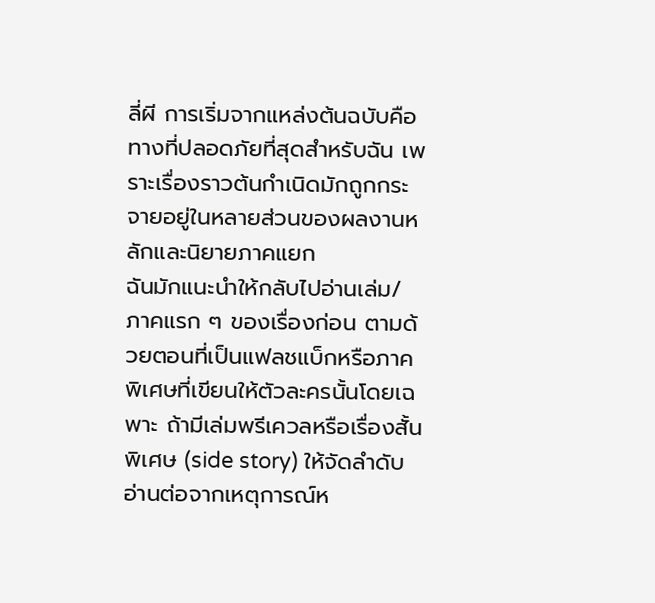ลี่ผี การเริ่มจากแหล่งต้นฉบับคือทางที่ปลอดภัยที่สุดสำหรับฉัน เพราะเรื่องราวต้นกำเนิดมักถูกกระจายอยู่ในหลายส่วนของผลงานหลักและนิยายภาคแยก
ฉันมักแนะนำให้กลับไปอ่านเล่ม/ภาคแรก ๆ ของเรื่องก่อน ตามด้วยตอนที่เป็นแฟลชแบ็กหรือภาคพิเศษที่เขียนให้ตัวละครนั้นโดยเฉพาะ ถ้ามีเล่มพรีเควลหรือเรื่องสั้นพิเศษ (side story) ให้จัดลำดับอ่านต่อจากเหตุการณ์ห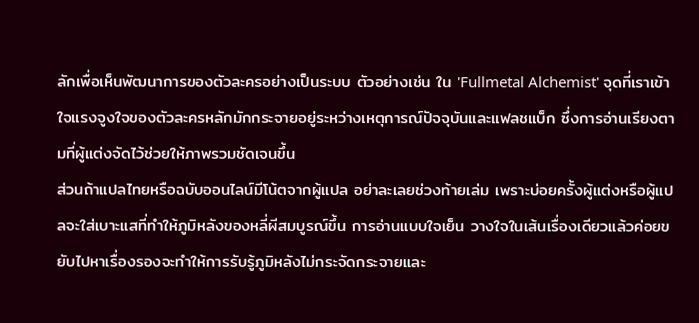ลักเพื่อเห็นพัฒนาการของตัวละครอย่างเป็นระบบ ตัวอย่างเช่น ใน 'Fullmetal Alchemist' จุดที่เราเข้าใจแรงจูงใจของตัวละครหลักมักกระจายอยู่ระหว่างเหตุการณ์ปัจจุบันและแฟลชแบ็ก ซึ่งการอ่านเรียงตามที่ผู้แต่งจัดไว้ช่วยให้ภาพรวมชัดเจนขึ้น
ส่วนถ้าแปลไทยหรือฉบับออนไลน์มีโน้ตจากผู้แปล อย่าละเลยช่วงท้ายเล่ม เพราะบ่อยครั้งผู้แต่งหรือผู้แปลจะใส่เบาะแสที่ทำให้ภูมิหลังของหลี่ผีสมบูรณ์ขึ้น การอ่านแบบใจเย็น วางใจในเส้นเรื่องเดียวแล้วค่อยขยับไปหาเรื่องรองจะทำให้การรับรู้ภูมิหลังไม่กระจัดกระจายและ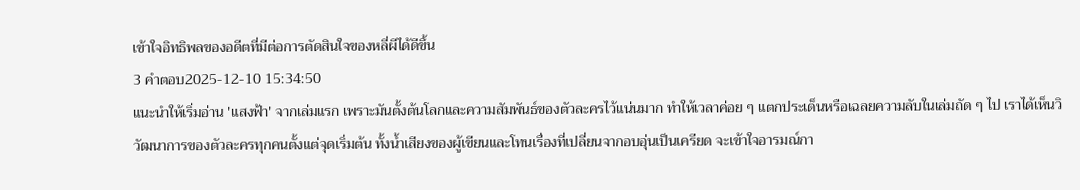เข้าใจอิทธิพลของอดีตที่มีต่อการตัดสินใจของหลี่ผีได้ดีขึ้น
3 คำตอบ2025-12-10 15:34:50
แนะนำให้เริ่มอ่าน 'แสงฟ้า' จากเล่มแรก เพราะมันตั้งต้นโลกและความสัมพันธ์ของตัวละครไว้แน่นมาก ทำให้เวลาค่อย ๆ แตกประเด็นหรือเฉลยความลับในเล่มถัด ๆ ไป เราได้เห็นวิวัฒนาการของตัวละครทุกคนตั้งแต่จุดเริ่มต้น ทั้งน้ำเสียงของผู้เขียนและโทนเรื่องที่เปลี่ยนจากอบอุ่นเป็นเครียด จะเข้าใจอารมณ์กา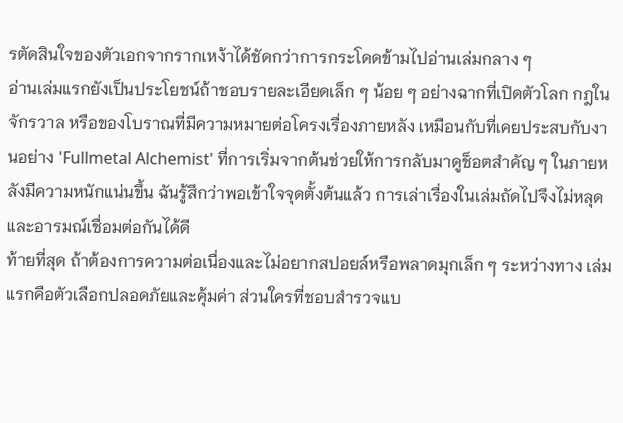รตัดสินใจของตัวเอกจากรากเหง้าได้ชัดกว่าการกระโดดข้ามไปอ่านเล่มกลาง ๆ
อ่านเล่มแรกยังเป็นประโยชน์ถ้าชอบรายละเอียดเล็ก ๆ น้อย ๆ อย่างฉากที่เปิดตัวโลก กฎในจักรวาล หรือของโบราณที่มีความหมายต่อโครงเรื่องภายหลัง เหมือนกับที่เคยประสบกับงานอย่าง 'Fullmetal Alchemist' ที่การเริ่มจากต้นช่วยให้การกลับมาดูช็อตสำคัญ ๆ ในภายหลังมีความหนักแน่นขึ้น ฉันรู้สึกว่าพอเข้าใจจุดตั้งต้นแล้ว การเล่าเรื่องในเล่มถัดไปจึงไม่หลุดและอารมณ์เชื่อมต่อกันได้ดี
ท้ายที่สุด ถ้าต้องการความต่อเนื่องและไม่อยากสปอยล์หรือพลาดมุกเล็ก ๆ ระหว่างทาง เล่มแรกคือตัวเลือกปลอดภัยและคุ้มค่า ส่วนใครที่ชอบสำรวจแบ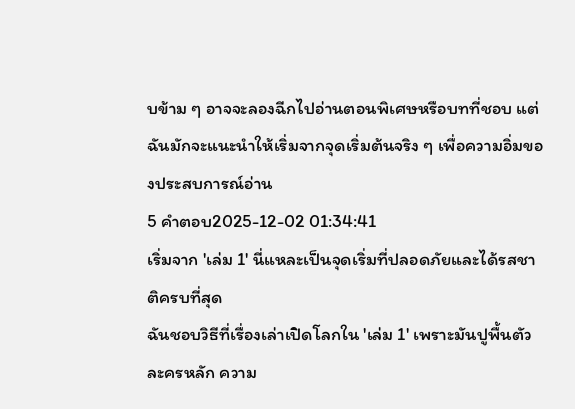บข้าม ๆ อาจจะลองฉีกไปอ่านตอนพิเศษหรือบทที่ชอบ แต่ฉันมักจะแนะนำให้เริ่มจากจุดเริ่มต้นจริง ๆ เพื่อความอิ่มของประสบการณ์อ่าน
5 คำตอบ2025-12-02 01:34:41
เริ่มจาก 'เล่ม 1' นี่แหละเป็นจุดเริ่มที่ปลอดภัยและได้รสชาติครบที่สุด
ฉันชอบวิธีที่เรื่องเล่าเปิดโลกใน 'เล่ม 1' เพราะมันปูพื้นตัวละครหลัก ความ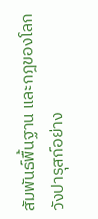สัมพันธ์พื้นฐาน และกฎของโลกวังปารุสก์อย่าง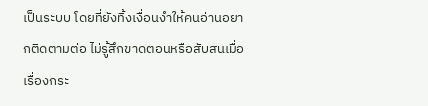เป็นระบบ โดยที่ยังทิ้งเงื่อนงำให้คนอ่านอยากติดตามต่อ ไม่รู้สึกขาดตอนหรือสับสนเมื่อเรื่องกระ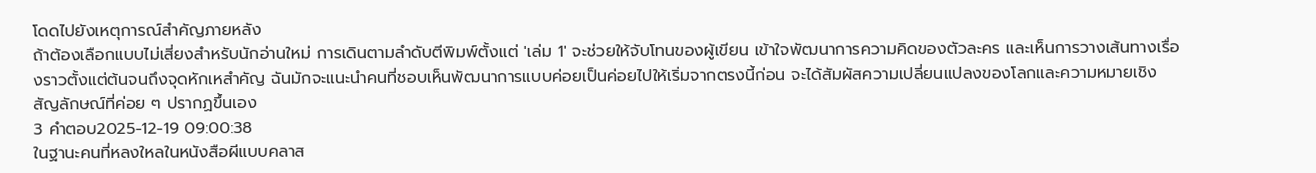โดดไปยังเหตุการณ์สำคัญภายหลัง
ถ้าต้องเลือกแบบไม่เสี่ยงสำหรับนักอ่านใหม่ การเดินตามลำดับตีพิมพ์ตั้งแต่ 'เล่ม 1' จะช่วยให้จับโทนของผู้เขียน เข้าใจพัฒนาการความคิดของตัวละคร และเห็นการวางเส้นทางเรื่องราวตั้งแต่ต้นจนถึงจุดหักเหสำคัญ ฉันมักจะแนะนำคนที่ชอบเห็นพัฒนาการแบบค่อยเป็นค่อยไปให้เริ่มจากตรงนี้ก่อน จะได้สัมผัสความเปลี่ยนแปลงของโลกและความหมายเชิงสัญลักษณ์ที่ค่อย ๆ ปรากฏขึ้นเอง
3 คำตอบ2025-12-19 09:00:38
ในฐานะคนที่หลงใหลในหนังสือผีแบบคลาส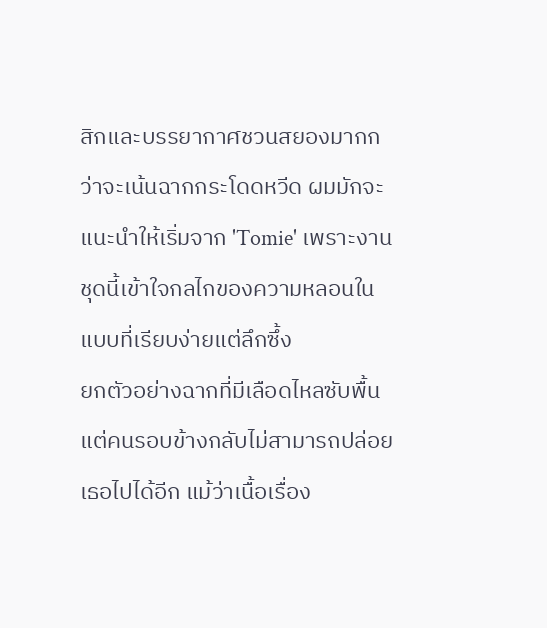สิกและบรรยากาศชวนสยองมากกว่าจะเน้นฉากกระโดดหวีด ผมมักจะแนะนำให้เริ่มจาก 'Tomie' เพราะงานชุดนี้เข้าใจกลไกของความหลอนในแบบที่เรียบง่ายแต่ลึกซึ้ง
ยกตัวอย่างฉากที่มีเลือดไหลซับพื้นแต่คนรอบข้างกลับไม่สามารถปล่อยเธอไปได้อีก แม้ว่าเนื้อเรื่อง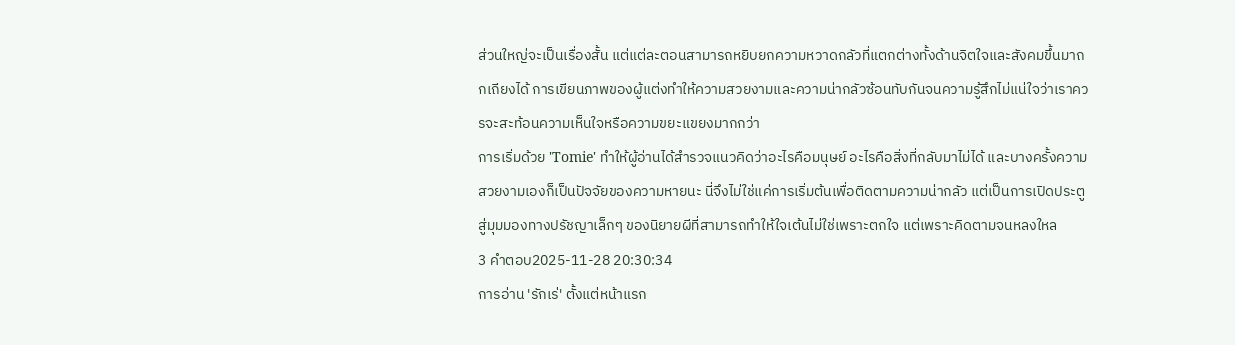ส่วนใหญ่จะเป็นเรื่องสั้น แต่แต่ละตอนสามารถหยิบยกความหวาดกลัวที่แตกต่างทั้งด้านจิตใจและสังคมขึ้นมาถกเถียงได้ การเขียนภาพของผู้แต่งทำให้ความสวยงามและความน่ากลัวซ้อนทับกันจนความรู้สึกไม่แน่ใจว่าเราควรจะสะท้อนความเห็นใจหรือความขยะแขยงมากกว่า
การเริ่มด้วย 'Tomie' ทำให้ผู้อ่านได้สำรวจแนวคิดว่าอะไรคือมนุษย์ อะไรคือสิ่งที่กลับมาไม่ได้ และบางครั้งความสวยงามเองก็เป็นปัจจัยของความหายนะ นี่จึงไม่ใช่แค่การเริ่มต้นเพื่อติดตามความน่ากลัว แต่เป็นการเปิดประตูสู่มุมมองทางปรัชญาเล็กๆ ของนิยายผีที่สามารถทำให้ใจเต้นไม่ใช่เพราะตกใจ แต่เพราะคิดตามจนหลงใหล
3 คำตอบ2025-11-28 20:30:34
การอ่าน 'รักเร่' ตั้งแต่หน้าแรก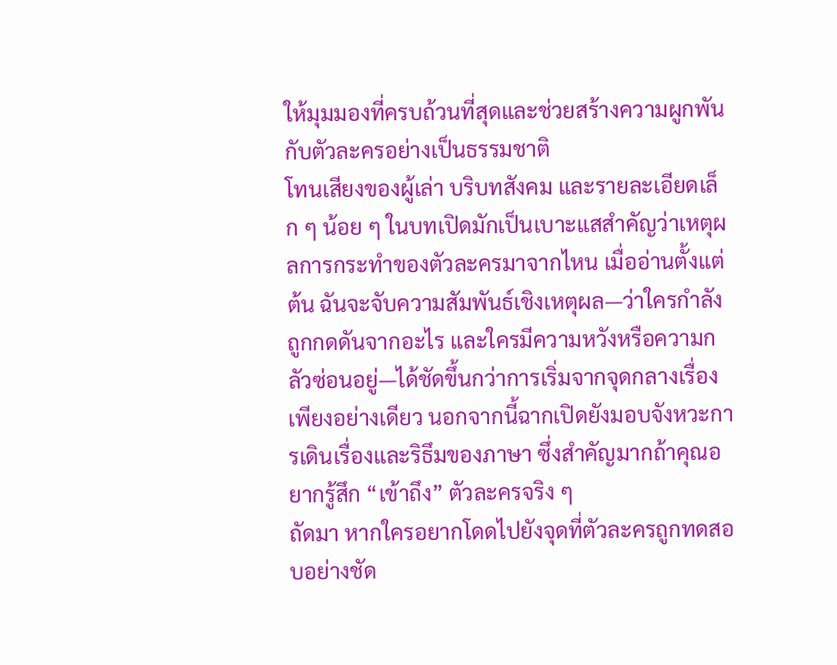ให้มุมมองที่ครบถ้วนที่สุดและช่วยสร้างความผูกพันกับตัวละครอย่างเป็นธรรมชาติ
โทนเสียงของผู้เล่า บริบทสังคม และรายละเอียดเล็ก ๆ น้อย ๆ ในบทเปิดมักเป็นเบาะแสสำคัญว่าเหตุผลการกระทำของตัวละครมาจากไหน เมื่ออ่านตั้งแต่ต้น ฉันจะจับความสัมพันธ์เชิงเหตุผล—ว่าใครกำลังถูกกดดันจากอะไร และใครมีความหวังหรือความกลัวซ่อนอยู่—ได้ชัดขึ้นกว่าการเริ่มจากจุดกลางเรื่องเพียงอย่างเดียว นอกจากนี้ฉากเปิดยังมอบจังหวะการเดินเรื่องและริธึมของภาษา ซึ่งสำคัญมากถ้าคุณอยากรู้สึก “เข้าถึง” ตัวละครจริง ๆ
ถัดมา หากใครอยากโดดไปยังจุดที่ตัวละครถูกทดสอบอย่างชัด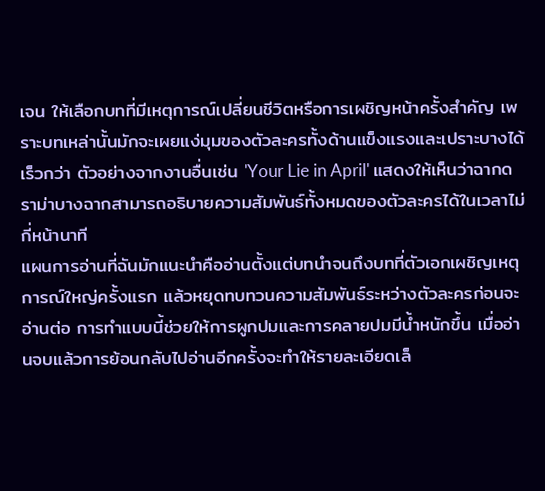เจน ให้เลือกบทที่มีเหตุการณ์เปลี่ยนชีวิตหรือการเผชิญหน้าครั้งสำคัญ เพราะบทเหล่านั้นมักจะเผยแง่มุมของตัวละครทั้งด้านแข็งแรงและเปราะบางได้เร็วกว่า ตัวอย่างจากงานอื่นเช่น 'Your Lie in April' แสดงให้เห็นว่าฉากดราม่าบางฉากสามารถอธิบายความสัมพันธ์ทั้งหมดของตัวละครได้ในเวลาไม่กี่หน้านาที
แผนการอ่านที่ฉันมักแนะนำคืออ่านตั้งแต่บทนำจนถึงบทที่ตัวเอกเผชิญเหตุการณ์ใหญ่ครั้งแรก แล้วหยุดทบทวนความสัมพันธ์ระหว่างตัวละครก่อนจะอ่านต่อ การทำแบบนี้ช่วยให้การผูกปมและการคลายปมมีน้ำหนักขึ้น เมื่ออ่านจบแล้วการย้อนกลับไปอ่านอีกครั้งจะทำให้รายละเอียดเล็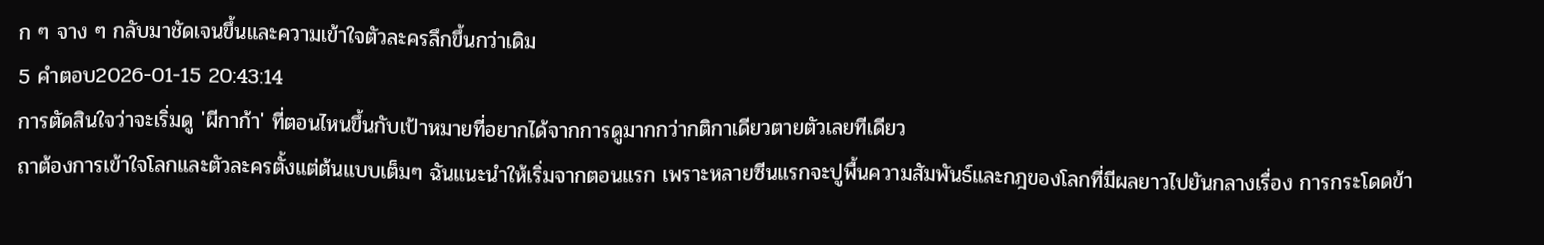ก ๆ จาง ๆ กลับมาชัดเจนขึ้นและความเข้าใจตัวละครลึกขึ้นกว่าเดิม
5 คำตอบ2026-01-15 20:43:14
การตัดสินใจว่าจะเริ่มดู 'ผีกาก้า' ที่ตอนไหนขึ้นกับเป้าหมายที่อยากได้จากการดูมากกว่ากติกาเดียวตายตัวเลยทีเดียว
ถาต้องการเข้าใจโลกและตัวละครตั้งแต่ต้นแบบเต็มๆ ฉันแนะนำให้เริ่มจากตอนแรก เพราะหลายซีนแรกจะปูพื้นความสัมพันธ์และกฎของโลกที่มีผลยาวไปยันกลางเรื่อง การกระโดดข้า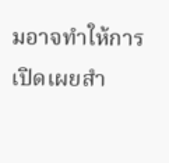มอาจทำให้การเปิดเผยสำ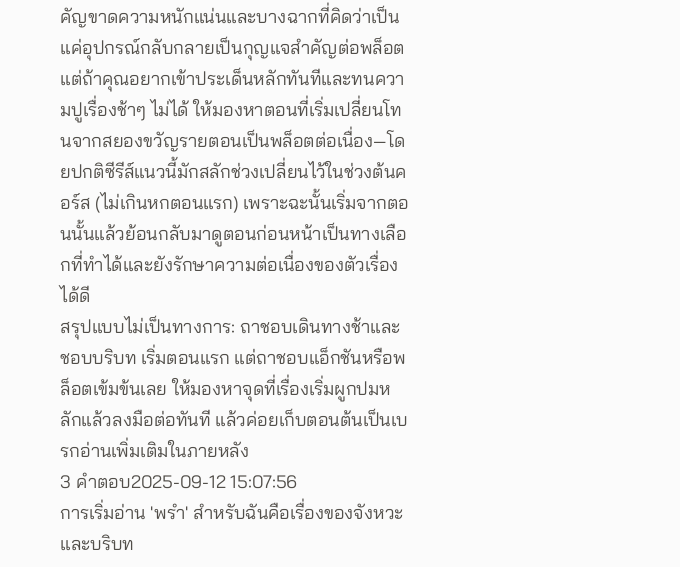คัญขาดความหนักแน่นและบางฉากที่คิดว่าเป็นแค่อุปกรณ์กลับกลายเป็นกุญแจสำคัญต่อพล็อต
แต่ถ้าคุณอยากเข้าประเด็นหลักทันทีและทนความปูเรื่องช้าๆ ไม่ได้ ให้มองหาตอนที่เริ่มเปลี่ยนโทนจากสยองขวัญรายตอนเป็นพล็อตต่อเนื่อง—โดยปกติซีรีส์แนวนี้มักสลักช่วงเปลี่ยนไว้ในช่วงต้นคอร์ส (ไม่เกินหกตอนแรก) เพราะฉะนั้นเริ่มจากตอนนั้นแล้วย้อนกลับมาดูตอนก่อนหน้าเป็นทางเลือกที่ทำได้และยังรักษาความต่อเนื่องของตัวเรื่องได้ดี
สรุปแบบไม่เป็นทางการ: ถาชอบเดินทางช้าและชอบบริบท เริ่มตอนแรก แต่ถาชอบแอ็กชันหรือพล็อตเข้มข้นเลย ให้มองหาจุดที่เรื่องเริ่มผูกปมหลักแล้วลงมือต่อทันที แล้วค่อยเก็บตอนต้นเป็นเบรกอ่านเพิ่มเติมในภายหลัง
3 คำตอบ2025-09-12 15:07:56
การเริ่มอ่าน 'พรำ' สำหรับฉันคือเรื่องของจังหวะและบริบท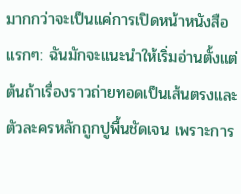มากกว่าจะเป็นแค่การเปิดหน้าหนังสือแรกๆ: ฉันมักจะแนะนำให้เริ่มอ่านตั้งแต่ต้นถ้าเรื่องราวถ่ายทอดเป็นเส้นตรงและตัวละครหลักถูกปูพื้นชัดเจน เพราะการ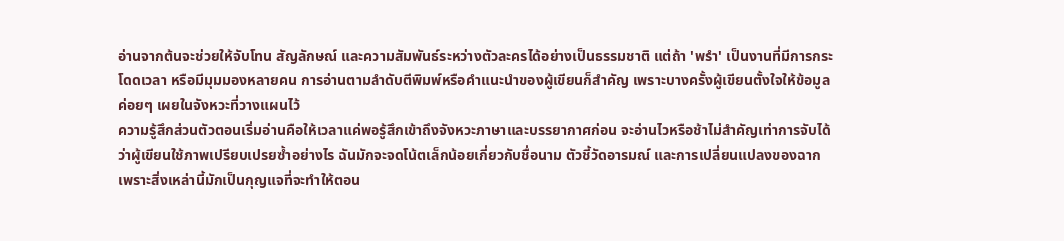อ่านจากต้นจะช่วยให้จับโทน สัญลักษณ์ และความสัมพันธ์ระหว่างตัวละครได้อย่างเป็นธรรมชาติ แต่ถ้า 'พรำ' เป็นงานที่มีการกระโดดเวลา หรือมีมุมมองหลายคน การอ่านตามลำดับตีพิมพ์หรือคำแนะนำของผู้เขียนก็สำคัญ เพราะบางครั้งผู้เขียนตั้งใจให้ข้อมูลค่อยๆ เผยในจังหวะที่วางแผนไว้
ความรู้สึกส่วนตัวตอนเริ่มอ่านคือให้เวลาแค่พอรู้สึกเข้าถึงจังหวะภาษาและบรรยากาศก่อน จะอ่านไวหรือช้าไม่สำคัญเท่าการจับได้ว่าผู้เขียนใช้ภาพเปรียบเปรยซ้ำอย่างไร ฉันมักจะจดโน้ตเล็กน้อยเกี่ยวกับชื่อนาม ตัวชี้วัดอารมณ์ และการเปลี่ยนแปลงของฉาก เพราะสิ่งเหล่านี้มักเป็นกุญแจที่จะทำให้ตอน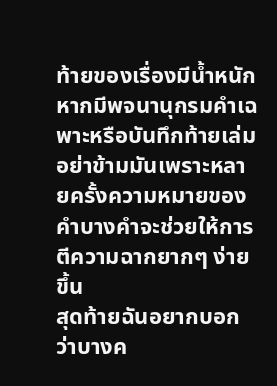ท้ายของเรื่องมีน้ำหนัก หากมีพจนานุกรมคำเฉพาะหรือบันทึกท้ายเล่ม อย่าข้ามมันเพราะหลายครั้งความหมายของคำบางคำจะช่วยให้การตีความฉากยากๆ ง่ายขึ้น
สุดท้ายฉันอยากบอกว่าบางค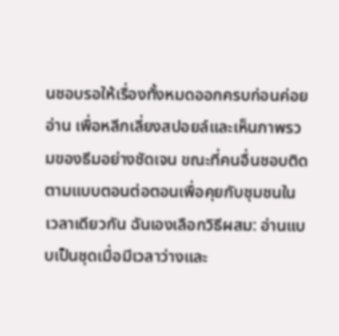นชอบรอให้เรื่องทั้งหมดออกครบก่อนค่อยอ่าน เพื่อหลีกเลี่ยงสปอยล์และเห็นภาพรวมของธีมอย่างชัดเจน ขณะที่คนอื่นชอบติดตามแบบตอนต่อตอนเพื่อคุยกับชุมชนในเวลาเดียวกัน ฉันเองเลือกวิธีผสม: อ่านแบบเป็นชุดเมื่อมีเวลาว่างและ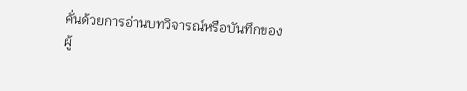คั่นด้วยการอ่านบทวิจารณ์หรือบันทึกของผู้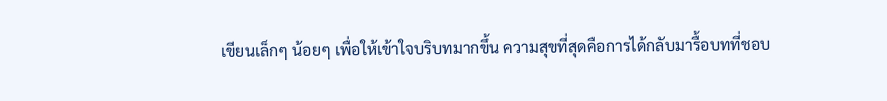เขียนเล็กๆ น้อยๆ เพื่อให้เข้าใจบริบทมากขึ้น ความสุขที่สุดคือการได้กลับมารื้อบทที่ชอบ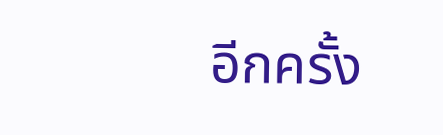อีกครั้ง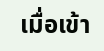เมื่อเข้า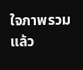ใจภาพรวมแล้ว